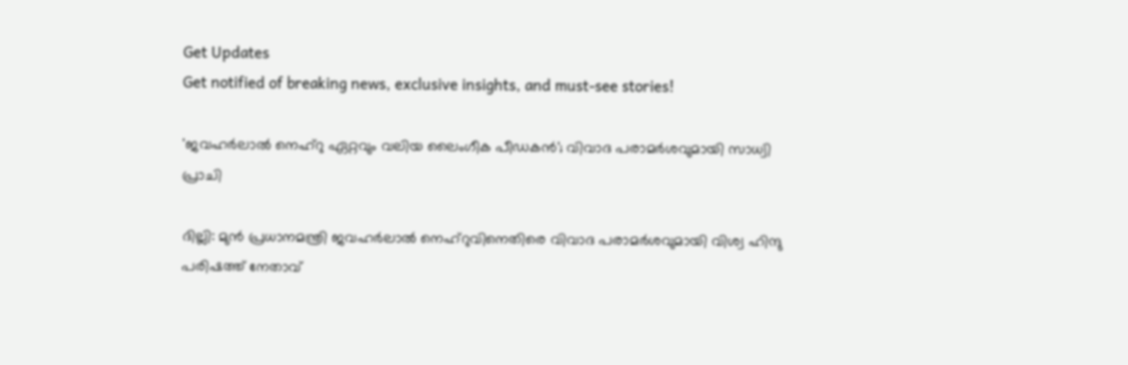Get Updates
Get notified of breaking news, exclusive insights, and must-see stories!

'ജവഹർലാൽ നെഹ്റു ഏറ്റവും വലിയ ലൈംഗീക പീഡകൻ'; വിവാദ പരാമർശവുമായി സാധ്വി പ്രാചി

ദില്ലി: മുൻ പ്രധാനമന്ത്രി ജവഹർലാൽ നെഹ്റുവിനെതിരെ വിവാദ പരാമർശവുമായി വിശ്വ ഹിന്ദു പരിഷത്ത് നേതാവ്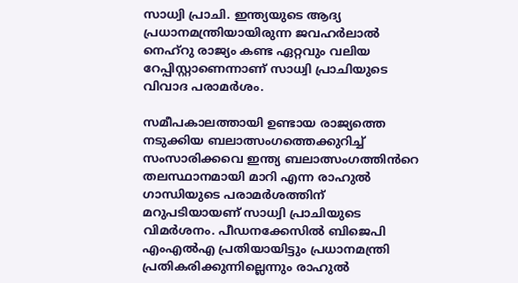സാധ്വി പ്രാചി. ഇന്ത്യയുടെ ആദ്യ പ്രധാനമന്ത്രിയായിരുന്ന ജവഹർലാൽ നെഹ്റു രാജ്യം കണ്ട ഏറ്റവും വലിയ റേപ്പിസ്റ്റാണെന്നാണ് സാധ്വി പ്രാചിയുടെ വിവാദ പരാമർശം.

സമീപകാലത്തായി ഉണ്ടായ രാജ്യത്തെ നടുക്കിയ ബലാത്സംഗത്തെക്കുറിച്ച് സംസാരിക്കവെ ഇന്ത്യ ബലാത്സംഗത്തിൻറെ തലസ്ഥാനമായി മാറി എന്ന രാഹുൽ ഗാന്ധിയുടെ പരാമർശത്തിന് മറുപടിയായണ് സാധ്വി പ്രാചിയുടെ വിമർശനം. പീഡനക്കേസിൽ ബിജെപി എംഎൽഎ പ്രതിയായിട്ടും പ്രധാനമന്ത്രി പ്രതികരിക്കുന്നില്ലെന്നും രാഹുൽ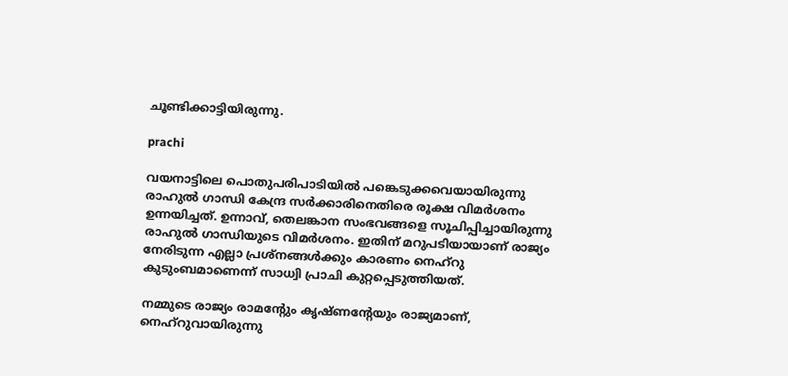ചൂണ്ടിക്കാട്ടിയിരുന്നു.

prachi

വയനാട്ടിലെ പൊതുപരിപാടിയിൽ പങ്കെടുക്കവെയായിരുന്നു രാഹുൽ ഗാന്ധി കേന്ദ്ര സർക്കാരിനെതിരെ രൂക്ഷ വിമർശനം ഉന്നയിച്ചത്. ഉന്നാവ്, തെലങ്കാന സംഭവങ്ങളെ സൂചിപ്പിച്ചായിരുന്നു രാഹുൽ ഗാന്ധിയുടെ വിമർശനം. ഇതിന് മറുപടിയായാണ് രാജ്യം നേരിടുന്ന എല്ലാ പ്രശ്നങ്ങൾക്കും കാരണം നെഹ്റു കുടുംബമാണെന്ന് സാധ്വി പ്രാചി കുറ്റപ്പെടുത്തിയത്.

നമ്മുടെ രാജ്യം രാമന്റേും കൃഷ്ണന്റേയും രാജ്യമാണ്, നെഹ്റുവായിരുന്നു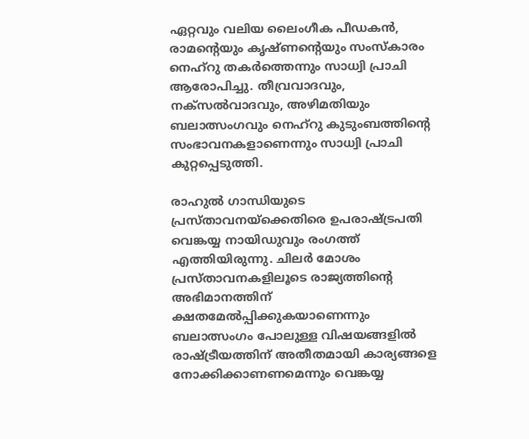ഏറ്റവും വലിയ ലൈംഗീക പീഡകൻ, രാമന്റെയും കൃഷ്ണന്റെയും സംസ്കാരം നെഹ്റു തകർത്തെന്നും സാധ്വി പ്രാചി ആരോപിച്ചു. തീവ്രവാദവും, നക്സൽവാദവും, അഴിമതിയും ബലാത്സംഗവും നെഹ്റു കുടുംബത്തിന്റെ സംഭാവനകളാണെന്നും സാധ്വി പ്രാചി കുറ്റപ്പെടുത്തി.

രാഹുൽ ഗാന്ധിയുടെ പ്രസ്താവനയ്ക്കെതിരെ ഉപരാഷ്ട്രപതി വെങ്കയ്യ നായിഡുവും രംഗത്ത് എത്തിയിരുന്നു. ചിലർ മോശം പ്രസ്താവനകളിലൂടെ രാജ്യത്തിന്റെ അഭിമാനത്തിന് ക്ഷതമേൽപ്പിക്കുകയാണെന്നും ബലാത്സംഗം പോലുള്ള വിഷയങ്ങളിൽ രാഷ്ട്രീയത്തിന് അതീതമായി കാര്യങ്ങളെ നോക്കിക്കാണണമെന്നും വെങ്കയ്യ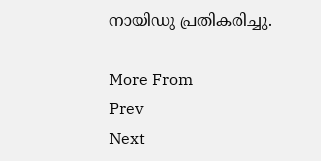നായിഡു പ്രതികരിച്ചു.

More From
Prev
Next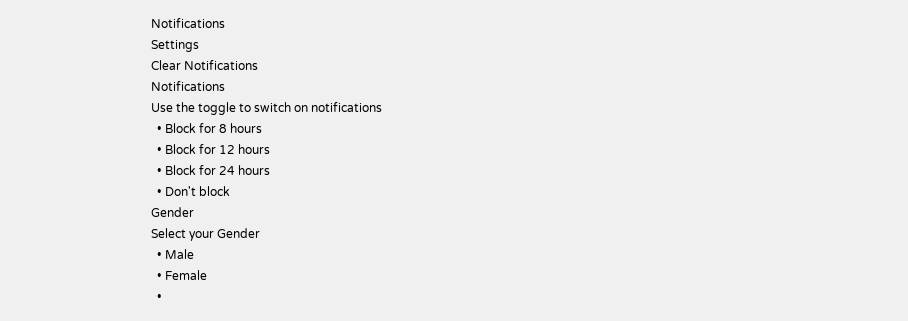Notifications
Settings
Clear Notifications
Notifications
Use the toggle to switch on notifications
  • Block for 8 hours
  • Block for 12 hours
  • Block for 24 hours
  • Don't block
Gender
Select your Gender
  • Male
  • Female
  •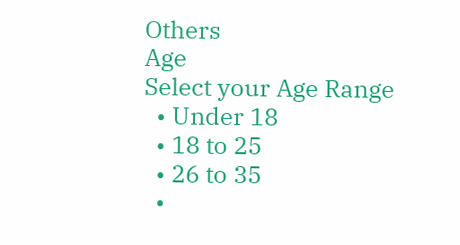Others
Age
Select your Age Range
  • Under 18
  • 18 to 25
  • 26 to 35
  •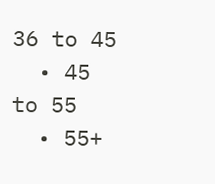36 to 45
  • 45 to 55
  • 55+